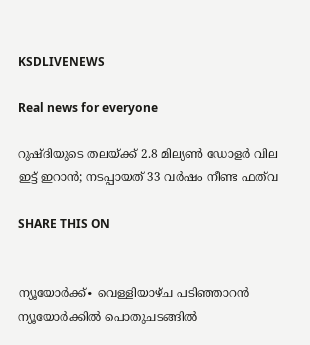KSDLIVENEWS

Real news for everyone

റുഷ്ദിയുടെ തലയ്ക്ക് 2.8 മില്യണ്‍ ഡോളര്‍ വില ഇട്ട് ഇറാന്‍; നടപ്പായത് 33 വര്‍ഷം നീണ്ട ഫത്‌വ

SHARE THIS ON


ന്യൂയോര്‍ക്ക്∙ വെള്ളിയാഴ്ച പടിഞ്ഞാറന്‍ ന്യൂയോര്‍ക്കില്‍ പൊതുചടങ്ങില്‍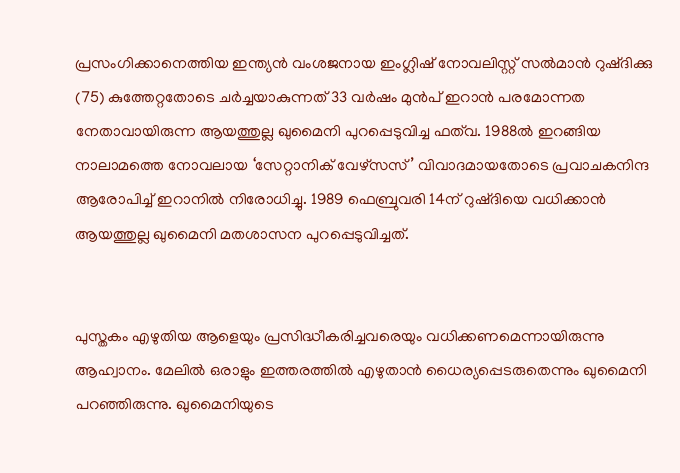പ്രസംഗിക്കാനെത്തിയ ഇന്ത്യന്‍ വംശജനായ ഇംഗ്ലിഷ് നോവലിസ്റ്റ് സല്‍മാന്‍ റുഷ്ദിക്കു (75) കുത്തേറ്റതോടെ ചര്‍ച്ചയാകുന്നത് 33 വര്‍ഷം മുന്‍പ് ഇറാന്‍ പരമോന്നത നേതാവായിരുന്ന ആയത്തുല്ല ഖുമൈനി പുറപ്പെടുവിച്ച ഫത്‌വ. 1988ല്‍ ഇറങ്ങിയ നാലാമത്തെ നോവലായ ‘സേറ്റാനിക് വേഴ്‌സസ്’ വിവാദമായതോടെ പ്രവാചകനിന്ദ ആരോപിച്ച് ഇറാനില്‍ നിരോധിച്ചു. 1989 ഫെബ്രുവരി 14ന് റുഷ്ദിയെ വധിക്കാന്‍ ആയത്തുല്ല ഖുമൈനി മതശാസന പുറപ്പെടുവിച്ചത്.


പുസ്തകം എഴുതിയ ആളെയും പ്രസിദ്ധീകരിച്ചവരെയും വധിക്കണമെന്നായിരുന്നു ആഹ്വാനം. മേലില്‍ ഒരാളും ഇത്തരത്തില്‍ എഴുതാന്‍ ധൈര്യപ്പെടരുതെന്നും ഖുമൈനി പറഞ്ഞിരുന്നു. ഖുമൈനിയുടെ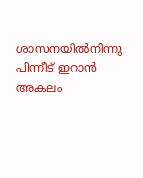ശാസനയില്‍നിന്നു പിന്നീട് ഇറാന്‍ അകലം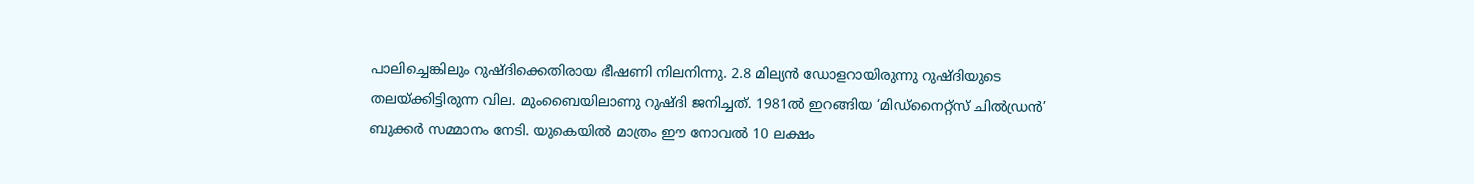പാലിച്ചെങ്കിലും റുഷ്ദിക്കെതിരായ ഭീഷണി നിലനിന്നു. 2.8 മില്യൻ ഡോളറായിരുന്നു റുഷ്ദിയുടെ തലയ്ക്കിട്ടിരുന്ന വില. മുംബൈയിലാണു റുഷ്ദി ജനിച്ചത്. 1981ല്‍ ഇറങ്ങിയ ‘മിഡ്‌നൈറ്റ്‌സ് ചില്‍ഡ്രന്‍’ ബുക്കര്‍ സമ്മാനം നേടി. യുകെയില്‍ മാത്രം ഈ നോവല്‍ 10 ലക്ഷം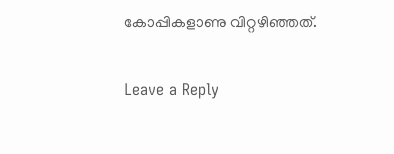കോപ്പികളാണു വിറ്റഴിഞ്ഞത്.

Leave a Reply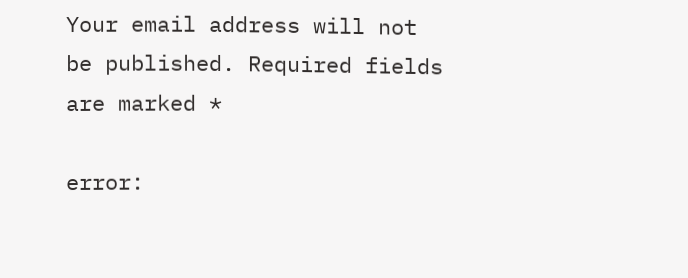Your email address will not be published. Required fields are marked *

error: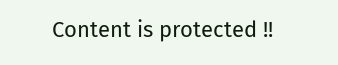Content is protected !!